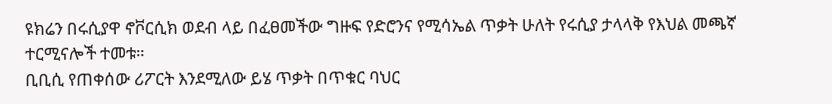ዩክሬን በሩሲያዋ ኖቮርሲክ ወደብ ላይ በፈፀመችው ግዙፍ የድሮንና የሚሳኤል ጥቃት ሁለት የሩሲያ ታላላቅ የእህል መጫኛ ተርሚናሎች ተመቱ።
ቢቢሲ የጠቀሰው ሪፖርት እንደሚለው ይሄ ጥቃት በጥቁር ባህር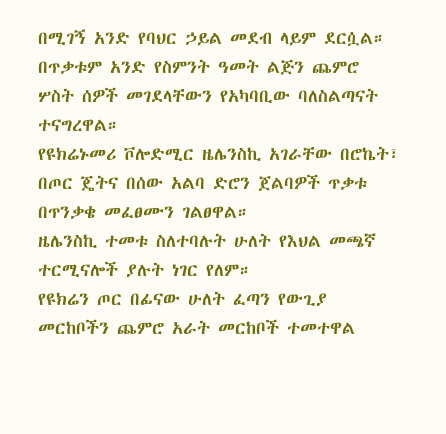በሚገኝ አንድ የባህር ኃይል መደብ ላይም ደርሷል።
በጥቃቱም አንድ የስምንት ዓመት ልጅን ጨምሮ ሦስት ሰዎች መገደላቸውን የአካባቢው ባለስልጣናት ተናግረዋል።
የዩክሬኑመሪ ቮሎድሚር ዜሌንስኪ አገራቸው በሮኬት፣ በጦር ጄትና በሰው አልባ ድሮን ጀልባዎች ጥቃቱ በጥንቃቄ መፈፀሙን ገልፀዋል።
ዜሌንስኪ ተመቱ ስለተባሉት ሁለት የእህል መጫኛ ተርሚናሎች ያሉት ነገር የለም።
የዩክሬን ጦር በፊናው ሁለት ፈጣን የውጊያ መርከቦችን ጨምሮ አራት መርከቦች ተመተዋል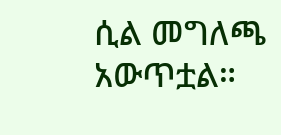ሲል መግለጫ አውጥቷል።